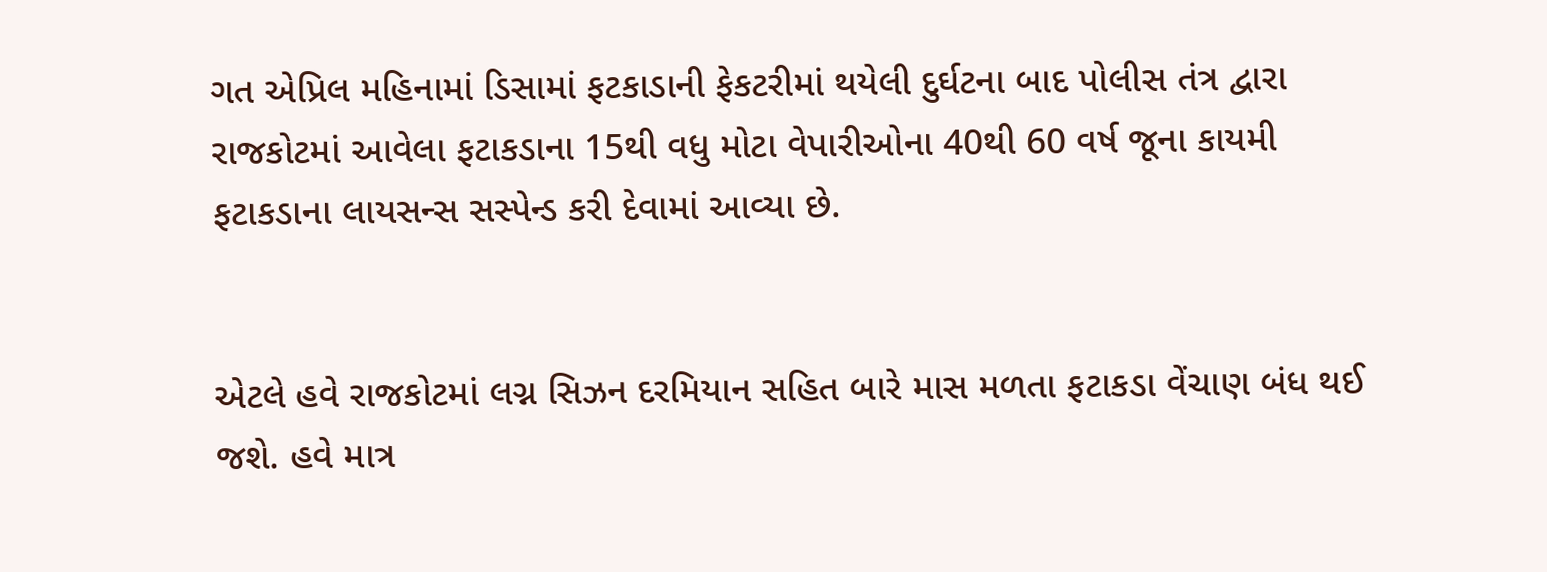ગત એપ્રિલ મહિનામાં ડિસામાં ફટકાડાની ફેકટરીમાં થયેલી દુર્ઘટના બાદ પોલીસ તંત્ર દ્વારા રાજકોટમાં આવેલા ફટાકડાના 15થી વધુ મોટા વેપારીઓના 40થી 60 વર્ષ જૂના કાયમી ફટાકડાના લાયસન્સ સસ્પેન્ડ કરી દેવામાં આવ્યા છે.


એટલે હવે રાજકોટમાં લગ્ન સિઝન દરમિયાન સહિત બારે માસ મળતા ફટાકડા વેંચાણ બંધ થઈ જશે. હવે માત્ર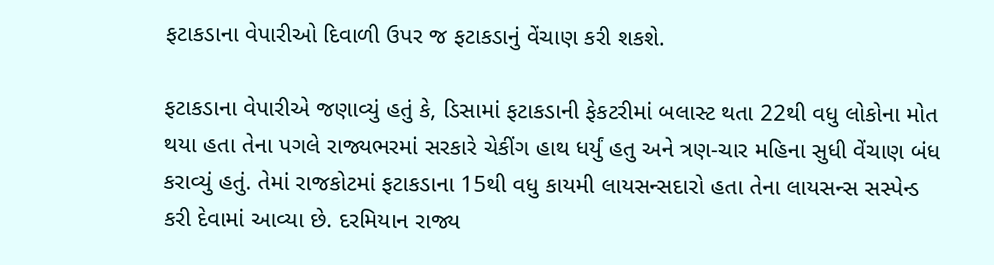ફટાકડાના વેપારીઓ દિવાળી ઉપર જ ફટાકડાનું વેંચાણ કરી શકશે.

ફટાકડાના વેપારીએ જણાવ્યું હતું કે, ડિસામાં ફટાકડાની ફેકટરીમાં બલાસ્ટ થતા 22થી વધુ લોકોના મોત થયા હતા તેના પગલે રાજ્યભરમાં સરકારે ચેકીંગ હાથ ધર્યું હતુ અને ત્રણ-ચાર મહિના સુધી વેંચાણ બંધ કરાવ્યું હતું. તેમાં રાજકોટમાં ફટાકડાના 15થી વધુ કાયમી લાયસન્સદારો હતા તેના લાયસન્સ સસ્પેન્ડ કરી દેવામાં આવ્યા છે. દરમિયાન રાજ્ય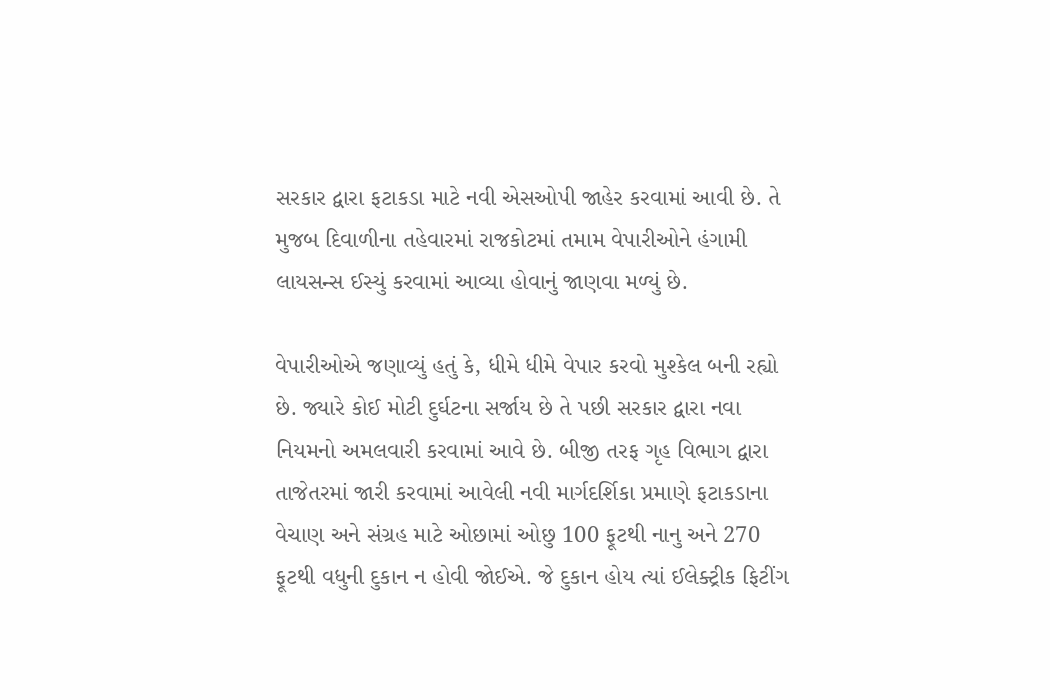સરકાર દ્વારા ફટાકડા માટે નવી એસઓપી જાહેર કરવામાં આવી છે. તે મુજબ દિવાળીના તહેવારમાં રાજકોટમાં તમામ વેપારીઓને હંગામી લાયસન્સ ઈસ્યું કરવામાં આવ્યા હોવાનું જાણવા મળ્યું છે.

વેપારીઓએ જણાવ્યું હતું કે, ધીમે ધીમે વેપાર કરવો મુશ્કેલ બની રહ્યો છે. જ્યારે કોઈ મોટી દુર્ઘટના સર્જાય છે તે પછી સરકાર દ્વારા નવા નિયમનો અમલવારી કરવામાં આવે છે. બીજી તરફ ગૃહ વિભાગ દ્વારા તાજેતરમાં જારી કરવામાં આવેલી નવી માર્ગદર્શિકા પ્રમાણે ફટાકડાના વેચાણ અને સંગ્રહ માટે ઓછામાં ઓછુ 100 ફૂટથી નાનુ અને 270 ફૂટથી વધુની દુકાન ન હોવી જોઈએ. જે દુકાન હોય ત્યાં ઈલેક્ટ્રીક ફિટીંગ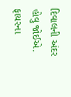દિવાલની અંદર હોવુ જોઈએ. ફાયરના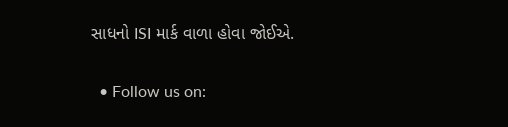સાધનો ISI માર્ક વાળા હોવા જોઈએ.


  • Follow us on: